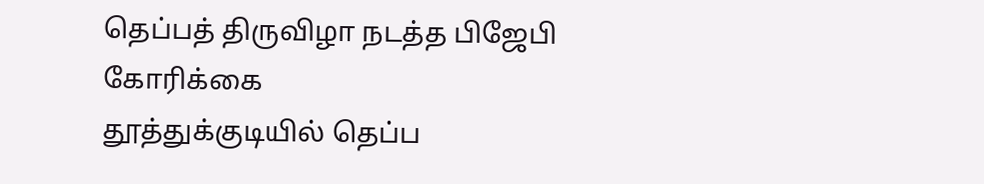தெப்பத் திருவிழா நடத்த பிஜேபி கோரிக்கை
தூத்துக்குடியில் தெப்ப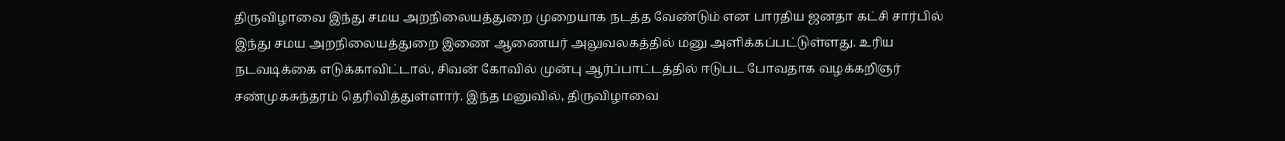திருவிழாவை இந்து சமய அறநிலையத்துறை முறையாக நடத்த வேண்டும் என பாரதிய ஜனதா கட்சி சார்பில் இந்து சமய அறநிலையத்துறை இணை ஆணையர் அலுவலகத்தில் மனு அளிக்கப்பட்டுள்ளது. உரிய நடவடிக்கை எடுக்காவிட்டால், சிவன் கோவில் முன்பு ஆர்ப்பாட்டத்தில் ஈடுபட போவதாக வழக்கறிஞர் சண்முகசுந்தரம் தெரிவித்துள்ளார். இந்த மனுவில், திருவிழாவை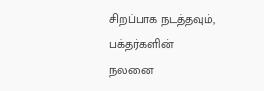சிறப்பாக நடத்தவும், பக்தர்களின் நலனை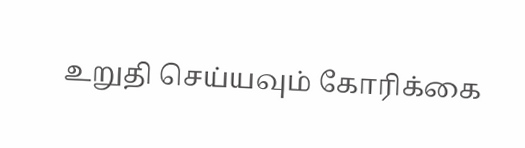உறுதி செய்யவும் கோரிக்கை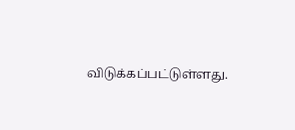விடுக்கப்பட்டுள்ளது.